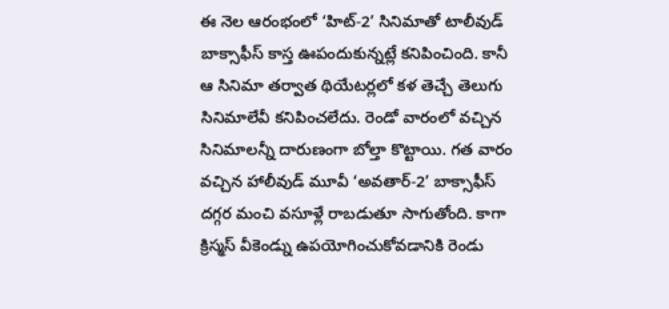ఈ నెల ఆరంభంలో ‘హిట్-2’ సినిమాతో టాలీవుడ్ బాక్సాఫీస్ కాస్త ఊపందుకున్నట్లే కనిపించింది. కానీ ఆ సినిమా తర్వాత థియేటర్లలో కళ తెచ్చే తెలుగు సినిమాలేవీ కనిపించలేదు. రెండో వారంలో వచ్చిన సినిమాలన్నీ దారుణంగా బోల్తా కొట్టాయి. గత వారం వచ్చిన హాలీవుడ్ మూవీ ‘అవతార్-2’ బాక్సాఫీస్ దగ్గర మంచి వసూళ్లే రాబడుతూ సాగుతోంది. కాగా క్రిస్మస్ వీకెండ్ను ఉపయోగించుకోవడానికి రెండు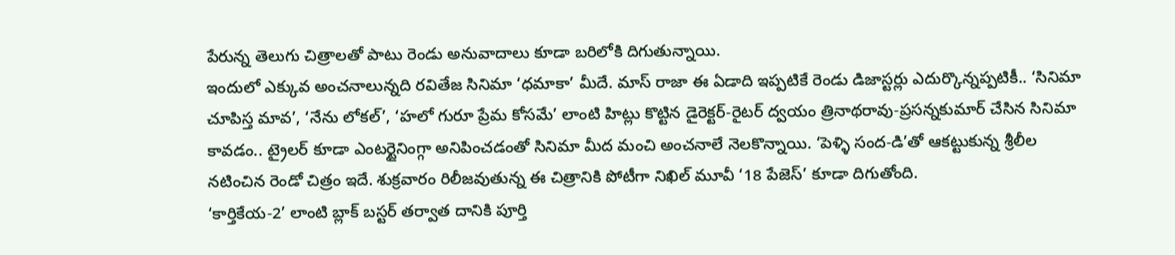పేరున్న తెలుగు చిత్రాలతో పాటు రెండు అనువాదాలు కూడా బరిలోకి దిగుతున్నాయి.
ఇందులో ఎక్కువ అంచనాలున్నది రవితేజ సినిమా ‘ధమాకా’ మీదే. మాస్ రాజా ఈ ఏడాది ఇప్పటికే రెండు డిజాస్టర్లు ఎదుర్కొన్నప్పటికీ.. ‘సినిమా చూపిస్త మావ’, ‘నేను లోకల్’, ‘హలో గురూ ప్రేమ కోసమే’ లాంటి హిట్లు కొట్టిన డైరెక్టర్-రైటర్ ద్వయం త్రినాథరావు-ప్రసన్నకుమార్ చేసిన సినిమా కావడం.. ట్రైలర్ కూడా ఎంటర్టైనింగ్గా అనిపించడంతో సినిమా మీద మంచి అంచనాలే నెలకొన్నాయి. ‘పెళ్ళి సంద-డి’తో ఆకట్టుకున్న శ్రీలీల నటించిన రెండో చిత్రం ఇదే. శుక్రవారం రిలీజవుతున్న ఈ చిత్రానికి పోటీగా నిఖిల్ మూవీ ‘18 పేజెస్’ కూడా దిగుతోంది.
‘కార్తికేయ-2’ లాంటి బ్లాక్ బస్టర్ తర్వాత దానికి పూర్తి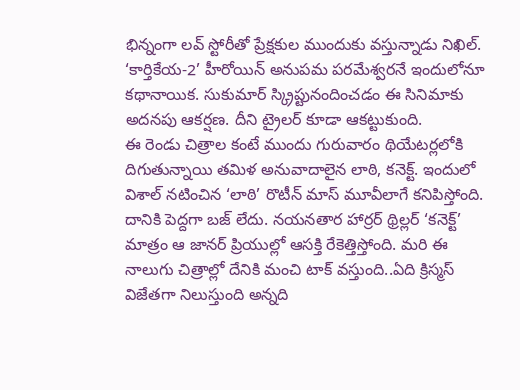భిన్నంగా లవ్ స్టోరీతో ప్రేక్షకుల ముందుకు వస్తున్నాడు నిఖిల్. ‘కార్తికేయ-2’ హీరోయిన్ అనుపమ పరమేశ్వరనే ఇందులోనూ కథానాయిక. సుకుమార్ స్క్రిప్టునందించడం ఈ సినిమాకు అదనపు ఆకర్షణ. దీని ట్రైలర్ కూడా ఆకట్టుకుంది.
ఈ రెండు చిత్రాల కంటే ముందు గురువారం థియేటర్లలోకి దిగుతున్నాయి తమిళ అనువాదాలైన లాఠి, కనెక్ట్. ఇందులో విశాల్ నటించిన ‘లాఠి’ రొటీన్ మాస్ మూవీలాగే కనిపిస్తోంది. దానికి పెద్దగా బజ్ లేదు. నయనతార హార్రర్ థ్రిల్లర్ ‘కనెక్ట్’ మాత్రం ఆ జానర్ ప్రియుల్లో ఆసక్తి రేకెత్తిస్తోంది. మరి ఈ నాలుగు చిత్రాల్లో దేనికి మంచి టాక్ వస్తుంది..ఏది క్రిస్మస్ విజేతగా నిలుస్తుంది అన్నది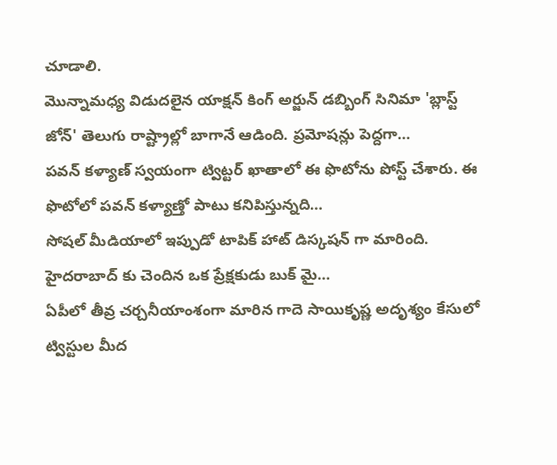చూడాలి.
మొన్నామధ్య విడుదలైన యాక్షన్ కింగ్ అర్జున్ డబ్బింగ్ సినిమా 'బ్లాస్ట్ జోన్' తెలుగు రాష్ట్రాల్లో బాగానే ఆడింది. ప్రమోషన్లు పెద్దగా…
పవన్ కళ్యాణ్ స్వయంగా ట్విట్టర్ ఖాతాలో ఈ ఫొటోను పోస్ట్ చేశారు. ఈ ఫొటోలో పవన్ కళ్యాణ్తో పాటు కనిపిస్తున్నది…
సోషల్ మీడియాలో ఇప్పుడో టాపిక్ హాట్ డిస్కషన్ గా మారింది. హైదరాబాద్ కు చెందిన ఒక ప్రేక్షకుడు బుక్ మై…
ఏపీలో తీవ్ర చర్చనీయాంశంగా మారిన గాదె సాయికృష్ణ అదృశ్యం కేసులో ట్విస్టుల మీద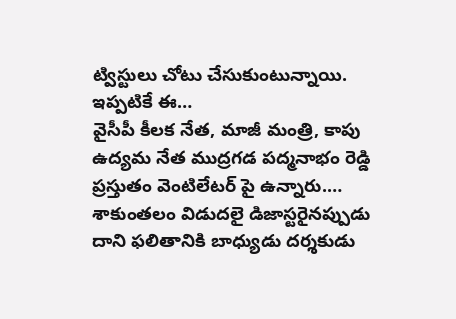ట్విస్టులు చోటు చేసుకుంటున్నాయి. ఇప్పటికే ఈ…
వైసీపీ కీలక నేత, మాజీ మంత్రి, కాపు ఉద్యమ నేత ముద్రగడ పద్మనాభం రెడ్డి ప్రస్తుతం వెంటిలేటర్ పై ఉన్నారు.…
శాకుంతలం విడుదలై డిజాస్టరైనప్పుడు దాని ఫలితానికి బాధ్యుడు దర్శకుడు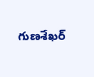గుణశేఖర్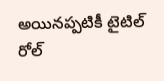అయినప్పటికీ టైటిల్ రోల్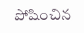పోషించిన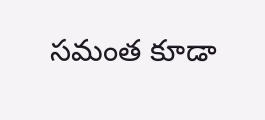సమంత కూడా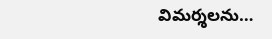విమర్శలను…